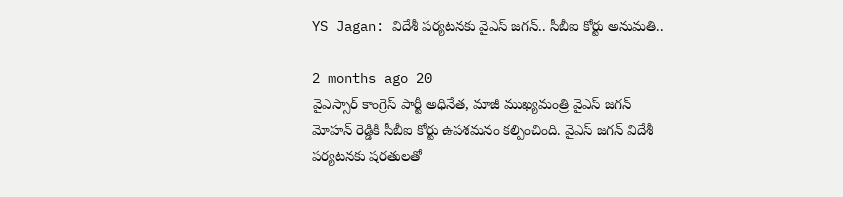YS Jagan: విదేశీ పర్యటనకు వైఎస్ జగన్.. సీబీఐ కోర్టు అనుమతి..

2 months ago 20
వైఎస్సార్ కాంగ్రెస్ పార్టీ అధినేత, మాజీ ముఖ్యమంత్రి వైఎస్ జగన్ మోహన్ రెడ్డికి సీబీఐ కోర్టు ఉపశమనం కల్పించింది. వైఎస్ జగన్ విదేశీ పర్యటనకు షరతులతో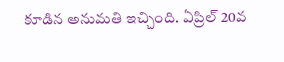కూడిన అనుమతి ఇచ్చింది. ఏప్రిల్ 20వ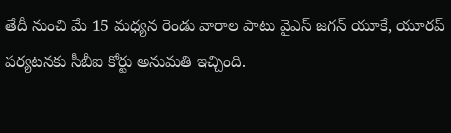తేదీ నుంచి మే 15 మధ్యన రెండు వారాల పాటు వైఎస్ జగన్ యూకే, యూరప్ పర్యటనకు సీబీఐ కోర్టు అనుమతి ఇచ్చింది.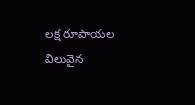లక్ష రూపాయల విలువైన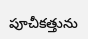పూచీకత్తును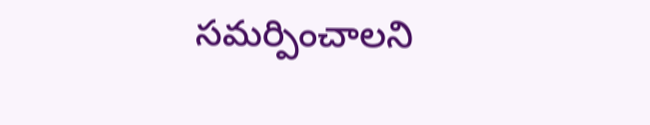సమర్పించాలని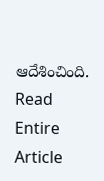ఆదేశించింది.
Read Entire Article